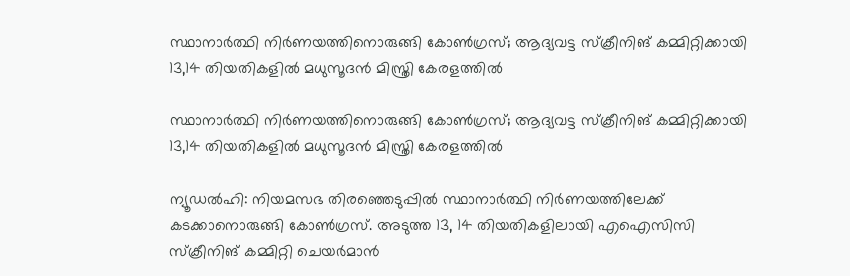സ്ഥാനാര്‍ത്ഥി നിര്‍ണയത്തിനൊരുങ്ങി കോണ്‍ഗ്രസ്; ആദ്യവട്ട സ്‌ക്രീനിങ് കമ്മിറ്റിക്കായി 13,14 തിയതികളില്‍ മധുസൂദന്‍ മിസ്ത്രി കേരളത്തില്‍

സ്ഥാനാര്‍ത്ഥി നിര്‍ണയത്തിനൊരുങ്ങി കോണ്‍ഗ്രസ്; ആദ്യവട്ട സ്‌ക്രീനിങ് കമ്മിറ്റിക്കായി 13,14 തിയതികളില്‍ മധുസൂദന്‍ മിസ്ത്രി കേരളത്തില്‍

ന്യൂഡല്‍ഹി: നിയമസഭ തിരഞ്ഞെടുപ്പില്‍ സ്ഥാനാര്‍ത്ഥി നിര്‍ണയത്തിലേക്ക് കടക്കാനൊരുങ്ങി കോണ്‍ഗ്രസ്. അടുത്ത 13, 14 തിയതികളിലായി എഐസിസി സ്‌ക്രീനിങ് കമ്മിറ്റി ചെയര്‍മാന്‍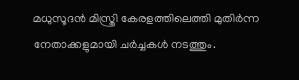മധുസൂദന്‍ മിസ്ത്രി കേരളത്തിലെത്തി മുതിര്‍ന്ന നേതാക്കളുമായി ചര്‍ച്ചകള്‍ നടത്തും.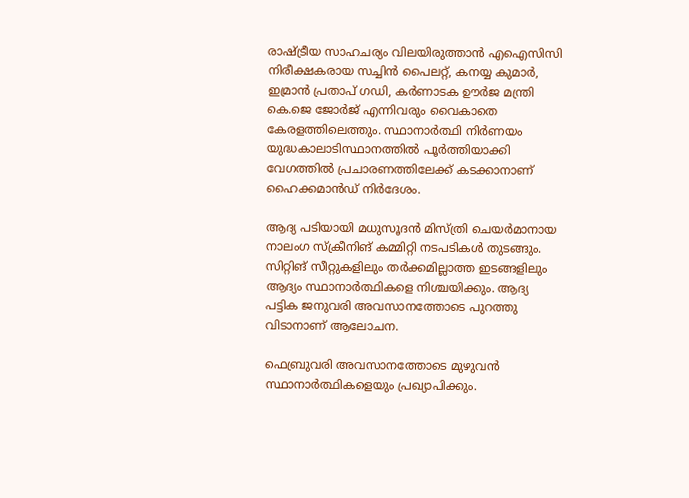രാഷ്ട്രീയ സാഹചര്യം വിലയിരുത്താന്‍ എഐസിസി നിരീക്ഷകരായ സച്ചിന്‍ പൈലറ്റ്, കനയ്യ കുമാര്‍, ഇമ്രാന്‍ പ്രതാപ് ഗഡി, കര്‍ണാടക ഊര്‍ജ മന്ത്രി കെ.ജെ ജോര്‍ജ് എന്നിവരും വൈകാതെ കേരളത്തിലെത്തും. സ്ഥാനാര്‍ത്ഥി നിര്‍ണയം യുദ്ധകാലാടിസ്ഥാനത്തില്‍ പൂര്‍ത്തിയാക്കി വേഗത്തില്‍ പ്രചാരണത്തിലേക്ക് കടക്കാനാണ് ഹൈക്കമാന്‍ഡ് നിര്‍ദേശം.

ആദ്യ പടിയായി മധുസൂദന്‍ മിസ്ത്രി ചെയര്‍മാനായ നാലംഗ സ്‌ക്രീനിങ് കമ്മിറ്റി നടപടികള്‍ തുടങ്ങും. സിറ്റിങ് സീറ്റുകളിലും തര്‍ക്കമില്ലാത്ത ഇടങ്ങളിലും ആദ്യം സ്ഥാനാര്‍ത്ഥികളെ നിശ്ചയിക്കും. ആദ്യ പട്ടിക ജനുവരി അവസാനത്തോടെ പുറത്തു വിടാനാണ് ആലോചന.

ഫെബ്രുവരി അവസാനത്തോടെ മുഴുവന്‍ സ്ഥാനാര്‍ത്ഥികളെയും പ്രഖ്യാപിക്കും.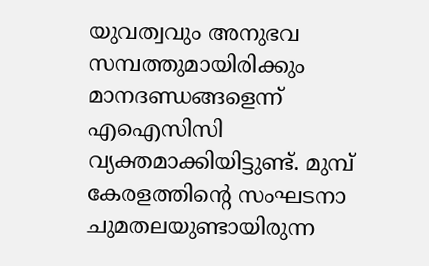യുവത്വവും അനുഭവ സമ്പത്തുമായിരിക്കും മാനദണ്ഡങ്ങളെന്ന് എഐസിസി വ്യക്തമാക്കിയിട്ടുണ്ട്. മുമ്പ് കേരളത്തിന്റെ സംഘടനാ ചുമതലയുണ്ടായിരുന്ന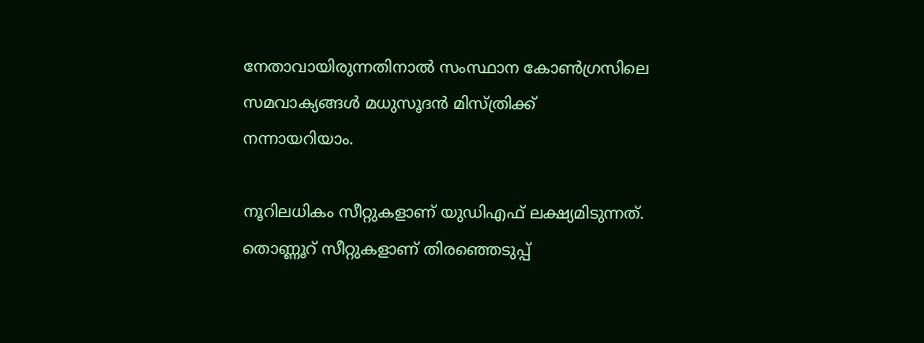നേതാവായിരുന്നതിനാല്‍ സംസ്ഥാന കോണ്‍ഗ്രസിലെ സമവാക്യങ്ങള്‍ മധുസൂദന്‍ മിസ്ത്രിക്ക് നന്നായറിയാം.

നൂറിലധികം സീറ്റുകളാണ് യുഡിഎഫ് ലക്ഷ്യമിടുന്നത്. തൊണ്ണൂറ് സീറ്റുകളാണ് തിരഞ്ഞെടുപ്പ്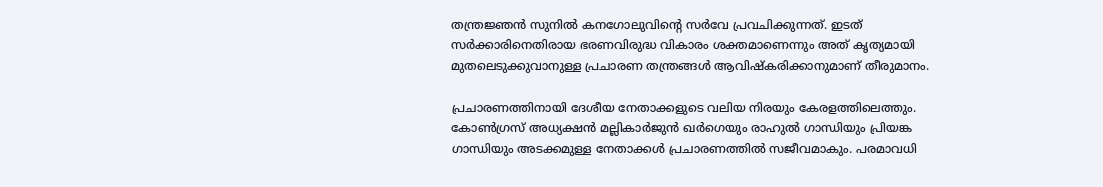തന്ത്രജ്ഞന്‍ സുനില്‍ കനഗോലുവിന്റെ സര്‍വേ പ്രവചിക്കുന്നത്. ഇടത് സര്‍ക്കാരിനെതിരായ ഭരണവിരുദ്ധ വികാരം ശക്തമാണെന്നും അത് കൃത്യമായി മുതലെടുക്കുവാനുള്ള പ്രചാരണ തന്ത്രങ്ങള്‍ ആവിഷ്‌കരിക്കാനുമാണ് തീരുമാനം.

പ്രചാരണത്തിനായി ദേശീയ നേതാക്കളുടെ വലിയ നിരയും കേരളത്തിലെത്തും. കോണ്‍ഗ്രസ് അധ്യക്ഷന്‍ മല്ലികാര്‍ജുന്‍ ഖര്‍ഗെയും രാഹുല്‍ ഗാന്ധിയും പ്രിയങ്ക ഗാന്ധിയും അടക്കമുള്ള നേതാക്കള്‍ പ്രചാരണത്തില്‍ സജീവമാകും. പരമാവധി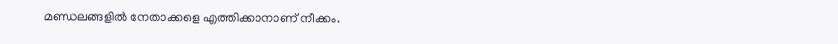മണ്ഡലങ്ങളില്‍ നേതാക്കളെ എത്തിക്കാനാണ് നീക്കം.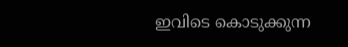ഇവിടെ കൊടുക്കുന്ന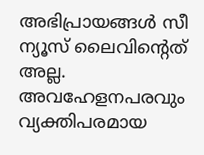അഭിപ്രായങ്ങള്‍ സീ ന്യൂസ് ലൈവിന്റെത് അല്ല. അവഹേളനപരവും വ്യക്തിപരമായ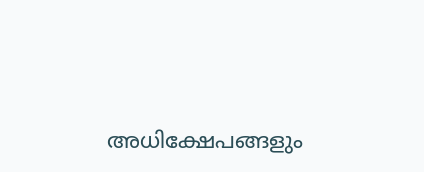അധിക്ഷേപങ്ങളും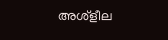അശ്‌ളീല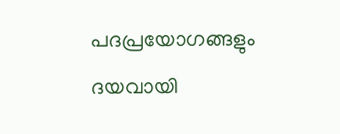പദപ്രയോഗങ്ങളും ദയവായി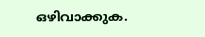ഒഴിവാക്കുക.